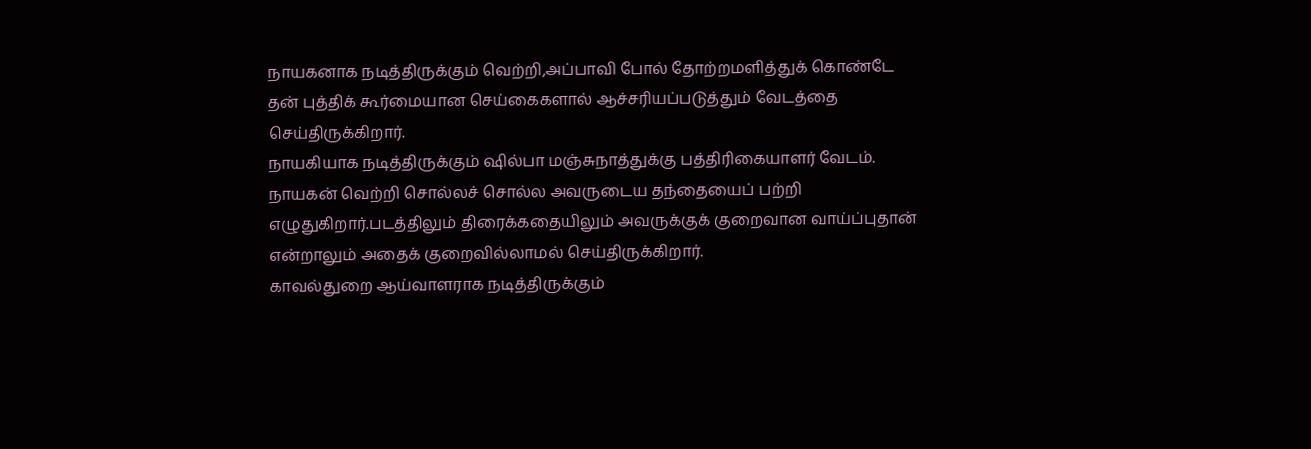நாயகனாக நடித்திருக்கும் வெற்றி,அப்பாவி போல் தோற்றமளித்துக் கொண்டே தன் புத்திக் கூர்மையான செய்கைகளால் ஆச்சரியப்படுத்தும் வேடத்தை செய்திருக்கிறார்.
நாயகியாக நடித்திருக்கும் ஷில்பா மஞ்சுநாத்துக்கு பத்திரிகையாளர் வேடம். நாயகன் வெற்றி சொல்லச் சொல்ல அவருடைய தந்தையைப் பற்றி எழுதுகிறார்.படத்திலும் திரைக்கதையிலும் அவருக்குக் குறைவான வாய்ப்புதான் என்றாலும் அதைக் குறைவில்லாமல் செய்திருக்கிறார்.
காவல்துறை ஆய்வாளராக நடித்திருக்கும்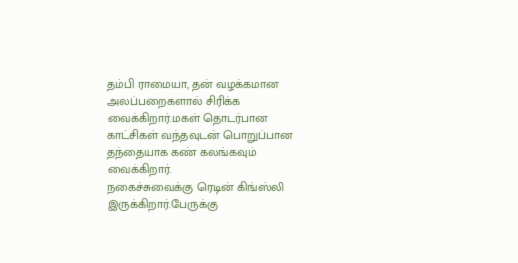தம்பி ராமையா, தன் வழக்கமான அலப்பறைகளால் சிரிக்க வைக்கிறார்.மகள் தொடர்பான காட்சிகள் வந்தவுடன் பொறுப்பான தந்தையாக கண் கலங்கவும் வைக்கிறார்.
நகைச்சுவைக்கு ரெடின் கிங்ஸ்லி இருக்கிறார்.பேருக்கு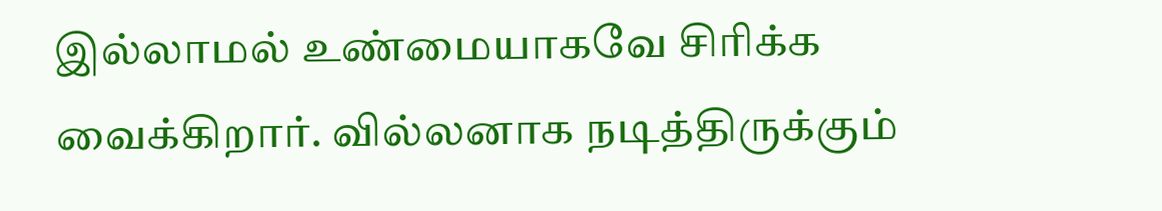இல்லாமல் உண்மையாகவே சிரிக்க வைக்கிறார். வில்லனாக நடித்திருக்கும்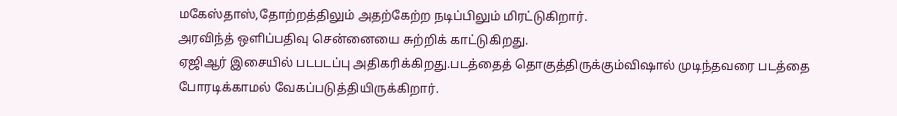மகேஸ்தாஸ்,தோற்றத்திலும் அதற்கேற்ற நடிப்பிலும் மிரட்டுகிறார்.
அரவிந்த் ஒளிப்பதிவு சென்னையை சுற்றிக் காட்டுகிறது.
ஏஜிஆர் இசையில் படபடப்பு அதிகரிக்கிறது.படத்தைத் தொகுத்திருக்கும்விஷால் முடிந்தவரை படத்தை போரடிக்காமல் வேகப்படுத்தியிருக்கிறார்.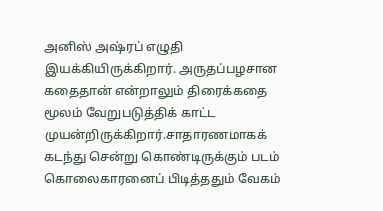அனிஸ் அஷ்ரப் எழுதி இயக்கியிருக்கிறார். அருதப்பழசான கதைதான் என்றாலும் திரைக்கதை மூலம் வேறுபடுத்திக் காட்ட முயன்றிருக்கிறார்.சாதாரணமாகக் கடந்து சென்று கொண்டிருக்கும் படம் கொலைகாரனைப் பிடித்ததும் வேகம்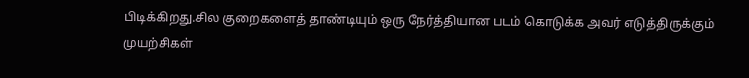பிடிக்கிறது.சில குறைகளைத் தாண்டியும் ஒரு நேர்த்தியான படம் கொடுக்க அவர் எடுத்திருக்கும் முயற்சிகள்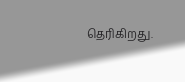தெரிகிறது.